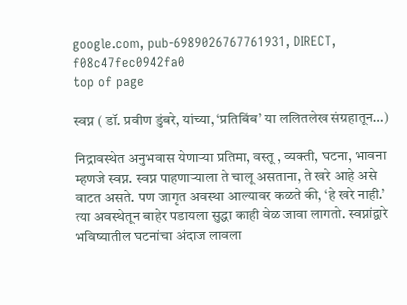google.com, pub-6989026767761931, DIRECT, f08c47fec0942fa0
top of page

स्वप्न ( डॉ. प्रवीण डुंबरे, यांच्या, ‘प्रतिबिंब’ या ललितलेख संग्रहातून…)

निद्रावस्थेत अनुभवास येणाऱ्या प्रतिमा, वस्तू , व्यक्ती, घटना, भावना म्हणजे स्वप्न. स्वप्न पाहणाऱ्याला ते चालू असताना, ते खरे आहे असे वाटत असते. पण जागृत अवस्था आल्यावर कळते की, ‘हे खरे नाही.’ त्या अवस्थेतून बाहेर पडायला सुद्धा काही वेळ जावा लागतो. स्वप्नांद्वारे भविष्यातील घटनांचा अंदाज लावला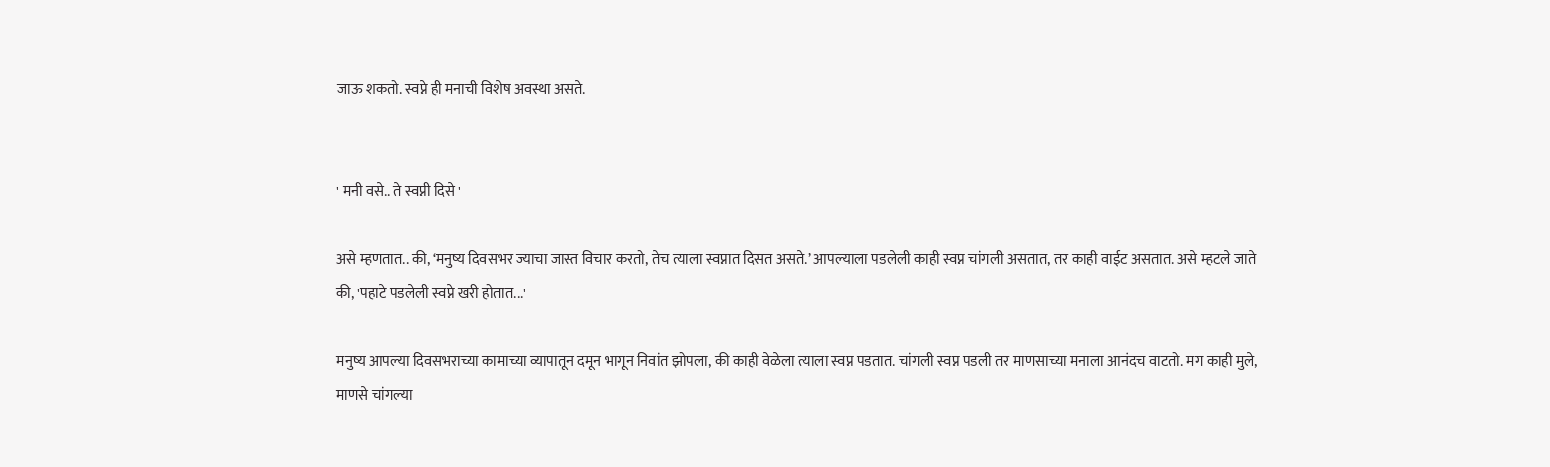जाऊ शकतो. स्वप्ने ही मनाची विशेष अवस्था असते.


' मनी वसे.. ते स्वप्नी दिसे '

असे म्हणतात.. की, ‘मनुष्य दिवसभर ज्याचा जास्त विचार करतो, तेच त्याला स्वप्नात दिसत असते.’ आपल्याला पडलेली काही स्वप्न चांगली असतात, तर काही वाईट असतात. असे म्हटले जाते की, 'पहाटे पडलेली स्वप्ने खरी होतात...'

मनुष्य आपल्या दिवसभराच्या कामाच्या व्यापातून दमून भागून निवांत झोपला, की काही वेळेला त्याला स्वप्न पडतात. चांगली स्वप्न पडली तर माणसाच्या मनाला आनंदच वाटतो. मग काही मुले, माणसे चांगल्या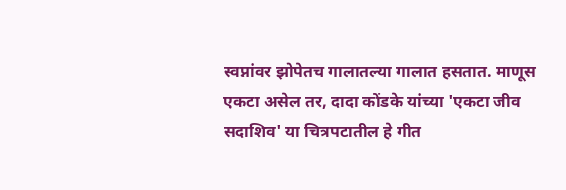स्वप्नांवर झोपेतच गालातल्या गालात हसतात. माणूस एकटा असेल तर, दादा कोंडके यांच्या 'एकटा जीव सदाशिव' या चित्रपटातील हे गीत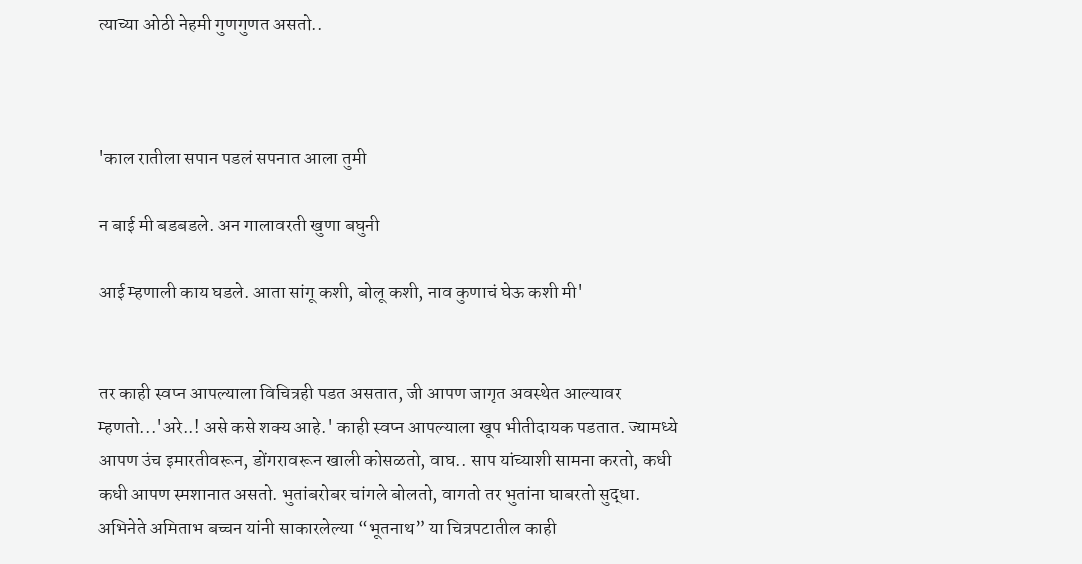त्याच्या ओठी नेहमी गुणगुणत असतो..



'काल रातीला सपान पडलं सपनात आला तुमी

न बाई मी बडबडले. अन गालावरती खुणा बघुनी

आई म्हणाली काय घडले. आता सांगू कशी, बोलू कशी, नाव कुणाचं घेऊ कशी मी'


तर काही स्वप्न आपल्याला विचित्रही पडत असतात, जी आपण जागृत अवस्थेत आल्यावर म्हणतो...'अरे..! असे कसे शक्य आहे.' काही स्वप्न आपल्याला खूप भीतीदायक पडतात. ज्यामध्ये आपण उंच इमारतीवरून, डोंगरावरून खाली कोसळतो, वाघ.. साप यांच्याशी सामना करतो, कधी कधी आपण स्मशानात असतो. भुतांबरोबर चांगले बोलतो, वागतो तर भुतांना घाबरतो सुद्धा. अभिनेते अमिताभ बच्चन यांनी साकारलेल्या “भूतनाथ” या चित्रपटातील काही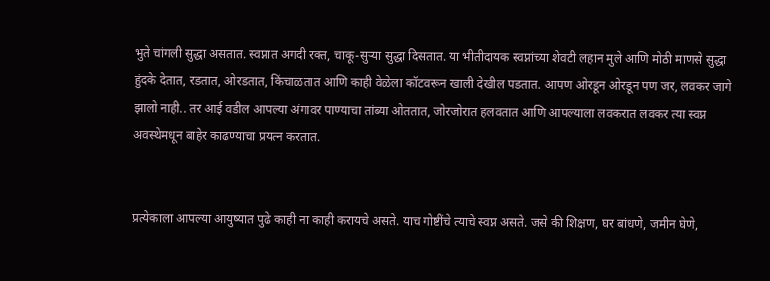भुते चांगली सुद्धा असतात. स्वप्नात अगदी रक्त, चाकू-सुऱ्या सुद्धा दिसतात. या भीतीदायक स्वप्नांच्या शेवटी लहान मुले आणि मोठी माणसे सुद्धा हुंदके देतात, रडतात, ओरडतात, किंचाळतात आणि काही वेळेला कॉटवरून खाली देखील पडतात. आपण ओरडून ओरडून पण जर, लवकर जागे झालो नाही.. तर आई वडील आपल्या अंगावर पाण्याचा तांब्या ओततात, जोरजोरात हलवतात आणि आपल्याला लवकरात लवकर त्या स्वप्न अवस्थेमधून बाहेर काढण्याचा प्रयत्न करतात.


प्रत्येकाला आपल्या आयुष्यात पुढे काही ना काही करायचे असते. याच गोष्टींचे त्याचे स्वप्न असते. जसे की शिक्षण, घर बांधणे, जमीन घेणे,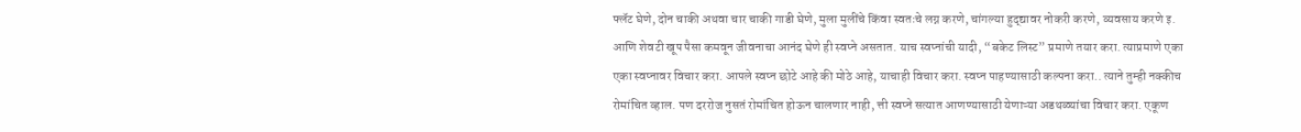फ्लॅट घेणे, दोन चाकी अथवा चार चाकी गाडी घेणे, मुला मुलींचे किंवा स्वतःचे लग्न करणे, चांगल्या हुद्द्यावर नोकरी करणे, व्यवसाय करणे इ. आणि शेवटी खूप पैसा कमवून जीवनाचा आनंद घेणे ही स्वप्ने असतात. याच स्वप्नांची यादी, “बकेट लिस्ट” प्रमाणे तयार करा. त्याप्रमाणे एका एका स्वप्नावर विचार करा. आपले स्वप्न छोटे आहे की मोठे आहे, याचाही विचार करा. स्वप्न पाहण्यासाठी कल्पना करा.. त्याने तुम्ही नक्कीच रोमांचित व्हाल. पण दररोज नुसतं रोमांचित होऊन चालणार नाही, त्ती स्वप्ने सत्यात आणण्यासाठी येणाऱ्या अडथळ्यांचा विचार करा. एकूण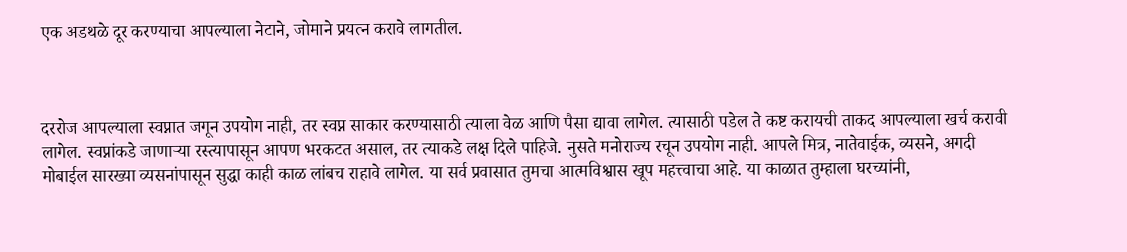एक अडथळे दूर करण्याचा आपल्याला नेटाने, जोमाने प्रयत्न करावे लागतील.



दररोज आपल्याला स्वप्नात जगून उपयोग नाही, तर स्वप्न साकार करण्यासाठी त्याला वेळ आणि पैसा द्यावा लागेल. त्यासाठी पडेल ते कष्ट करायची ताकद आपल्याला खर्च करावी लागेल. स्वप्नांकडे जाणाऱ्या रस्त्यापासून आपण भरकटत असाल, तर त्याकडे लक्ष दिले पाहिजे. नुसते मनोराज्य रचून उपयोग नाही. आपले मित्र, नातेवाईक, व्यसने, अगदी मोबाईल सारख्या व्यसनांपासून सुद्धा काही काळ लांबच राहावे लागेल. या सर्व प्रवासात तुमचा आत्मविश्वास खूप महत्त्वाचा आहे. या काळात तुम्हाला घरच्यांनी,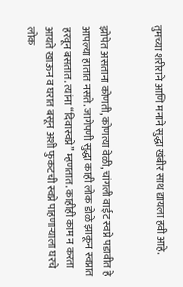तुमच्या शरीराने आणि मनाने सुद्धा खंबीर साथ द्यायला हवी आहे.


झोपेत असताना कोणती, कोणत्या वेळी, चांगली वाईट स्वप्ने पडावीत हे आपल्या हातात नसते. जागेपणी सुद्धा काही लोक डोळे झाकून स्वप्नात हरवून बसतात. त्यांना “दिवास्वप्ने” म्हणतात. काहीही काम न करता आयते खाऊन व घरात बसून अशी फुकटची स्वप्ने पाहणाऱ्याला घरचे लोक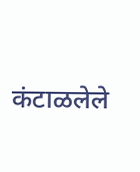कंटाळलेले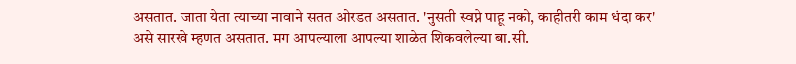असतात. जाता येता त्याच्या नावाने सतत ओरडत असतात. 'नुसती स्वप्ने पाहू नको, काहीतरी काम धंदा कर' असे सारखे म्हणत असतात. मग आपल्याला आपल्या शाळेत शिकवलेल्या बा.सी.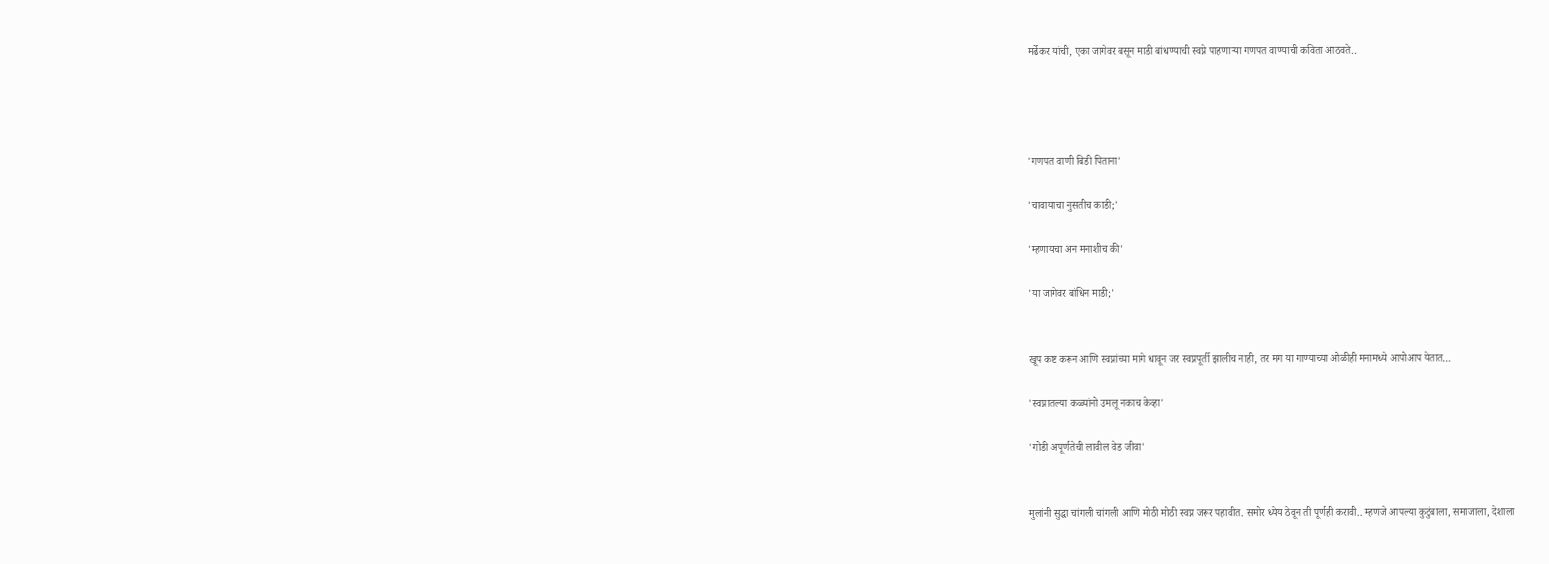मर्ढेकर यांची, एका जागेवर बसून माडी बांधण्याची स्वप्ने पाहणाऱ्या गणपत वाण्याची कविता आठवते..




'गणपत वाणी बिडी पिताना'

'चावायाचा नुसतीच काडी;'

'म्हणायचा अन मनाशीच की'

'या जागेवर बांधिन माडी;'


खूप कष्ट करून आणि स्वप्नांच्या मागे धावून जर स्वप्नपूर्ती झालीच नाही, तर मग या गाण्याच्या ओळीही मनामध्ये आपोआप येतात…

'स्वप्नातल्या कळ्यांनो उमलू नकाच केव्हा'

'गोडी अपूर्णतेची लावील वेड जीवा'


मुलांनी सुद्धा चांगली चांगली आणि मोठी मोठी स्वप्न जरूर पहावीत. समोर ध्येय ठेवून ती पूर्णही करावी.. म्हणजे आपल्या कुटुंबाला, समाजाला, देशाला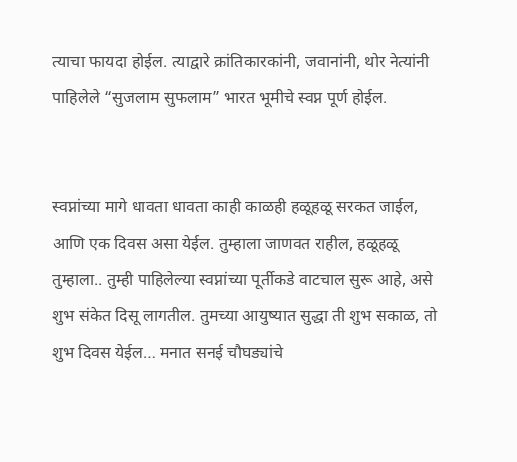त्याचा फायदा होईल. त्याद्वारे क्रांतिकारकांनी, जवानांनी, थोर नेत्यांनी पाहिलेले “सुजलाम सुफलाम” भारत भूमीचे स्वप्न पूर्ण होईल.


स्वप्नांच्या मागे धावता धावता काही काळही हळूहळू सरकत जाईल, आणि एक दिवस असा येईल. तुम्हाला जाणवत राहील, हळूहळू तुम्हाला.. तुम्ही पाहिलेल्या स्वप्नांच्या पूर्तीकडे वाटचाल सुरू आहे, असे शुभ संकेत दिसू लागतील. तुमच्या आयुष्यात सुद्धा ती शुभ सकाळ, तो शुभ दिवस येईल… मनात सनई चौघड्यांचे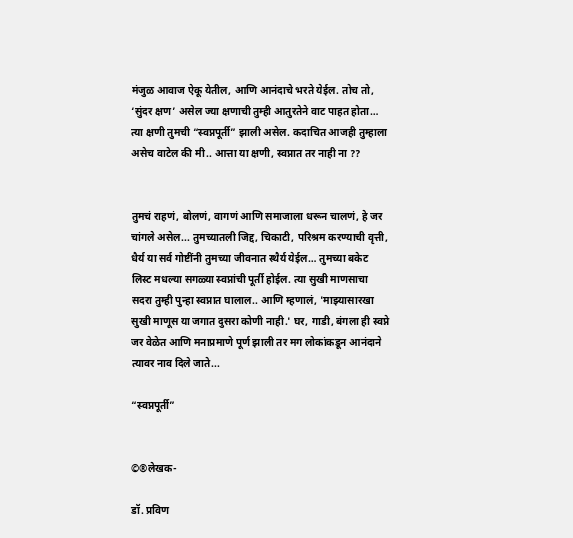मंजुळ आवाज ऐकू येतील, आणि आनंदाचे भरते येईल. तोच तो, ‘सुंदर क्षण’ असेल ज्या क्षणाची तुम्ही आतुरतेने वाट पाहत होता… त्या क्षणी तुमची “स्वप्नपूर्ती” झाली असेल. कदाचित आजही तुम्हाला असेच वाटेल की मी.. आत्ता या क्षणी, स्वप्नात तर नाही ना ??


तुमचं राहणं, बोलणं, वागणं आणि समाजाला धरून चालणं, हे जर चांगले असेल... तुमच्यातली जिद्द, चिकाटी, परिश्रम करण्याची वृत्ती, धैर्य या सर्व गोष्टींनी तुमच्या जीवनात स्थैर्य येईल… तुमच्या बकेट लिस्ट मधल्या सगळ्या स्वप्नांची पूर्ती होईल. त्या सुखी माणसाचा सदरा तुम्ही पुन्हा स्वप्नात घालाल.. आणि म्हणालं, 'माझ्यासारखा सुखी माणूस या जगात दुसरा कोणी नाही.' घर, गाडी, बंगला ही स्वप्ने जर वेळेत आणि मनाप्रमाणे पूर्ण झाली तर मग लोकांकडून आनंदाने त्यावर नाव दिले जाते...

“स्वप्नपूर्ती”


©®लेखक-

डॉ. प्रविण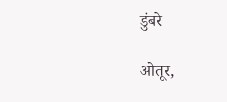डुंबरे

ओतूर,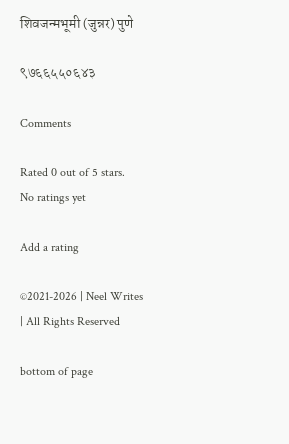शिवजन्मभूमी (जुन्नर) पुणे

९७६६५५०६४३

Comments

Rated 0 out of 5 stars.
No ratings yet

Add a rating

©2021-2026 | Neel Writes | All Rights Reserved

bottom of page